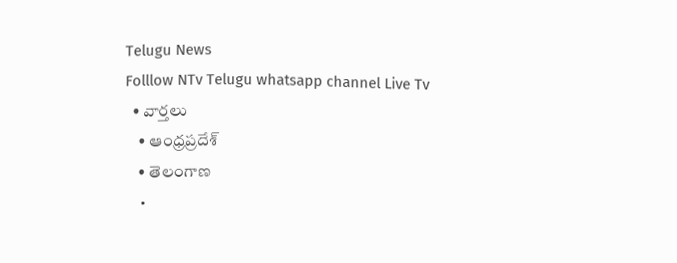Telugu News
Folllow NTv Telugu whatsapp channel Live Tv
  • వార్తలు
    • ఆంధ్రప్రదేశ్
    • తెలంగాణ
    •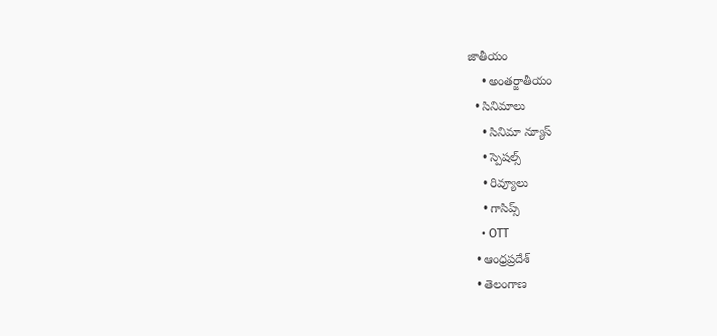జాతీయం
    • అంతర్జాతీయం
  • సినిమాలు
    • సినిమా న్యూస్
    • స్పెషల్స్
    • రివ్యూలు
    • గాసిప్స్
    • OTT
  • ఆంధ్రప్రదేశ్
  • తెలంగాణ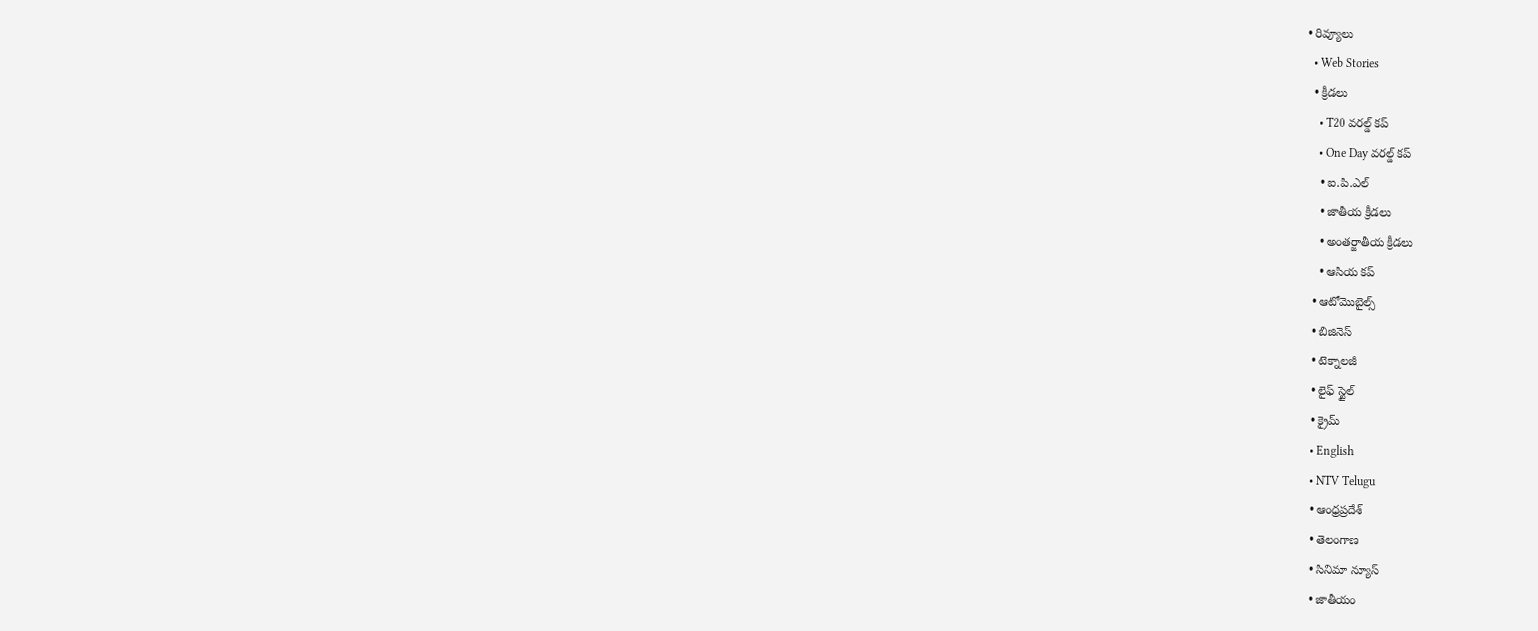• రివ్యూలు
  • Web Stories
  • క్రీడలు
    • T20 వరల్డ్ కప్
    • One Day వరల్డ్ కప్
    • ఐ.పి.ఎల్
    • జాతీయ క్రీడలు
    • అంతర్జాతీయ క్రీడలు
    • ఆసియ కప్
  • ఆటోమొబైల్స్
  • బిజినెస్‌
  • టెక్నాలజీ
  • లైఫ్ స్టైల్
  • క్రైమ్
  • English
  • NTV Telugu
  • ఆంధ్రప్రదేశ్
  • తెలంగాణ
  • సినిమా న్యూస్
  • జాతీయం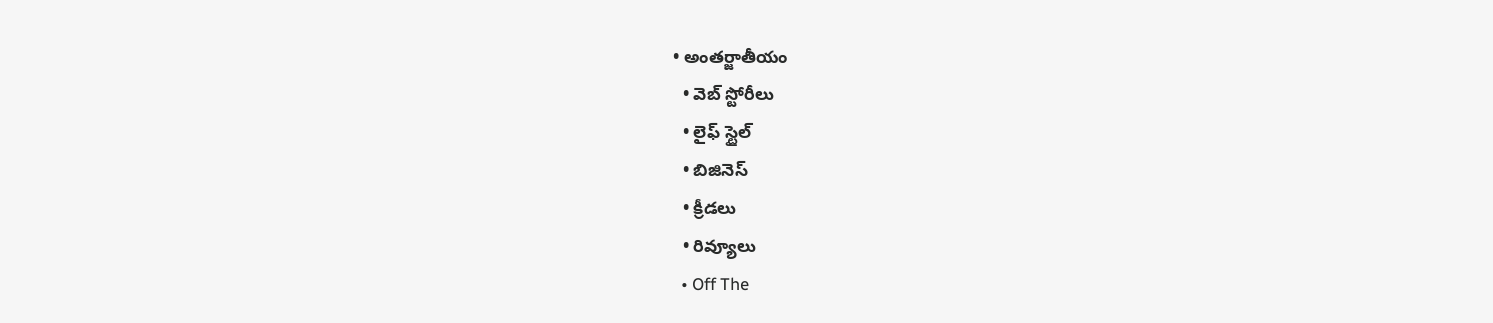• అంతర్జాతీయం
  • వెబ్ స్టోరీలు
  • లైఫ్ స్టైల్
  • బిజినెస్‌
  • క్రీడలు
  • రివ్యూలు
  • Off The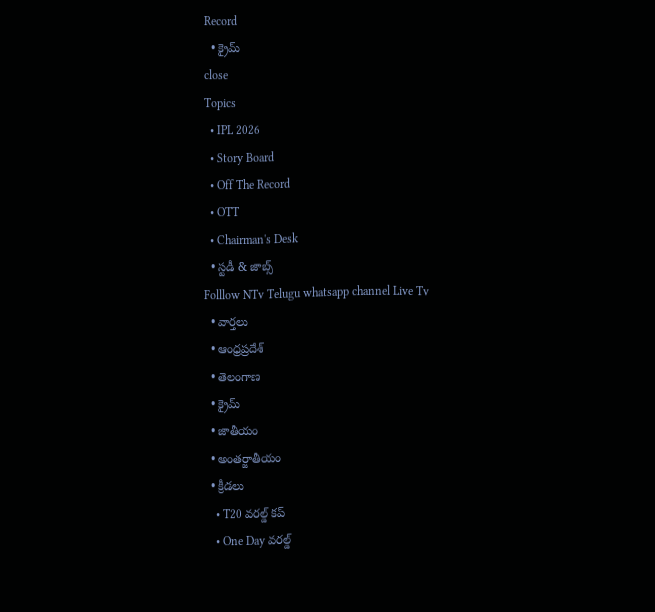Record
  • క్రైమ్
close
Topics
  • IPL 2026
  • Story Board
  • Off The Record
  • OTT
  • Chairman's Desk
  • స్టడీ & జాబ్స్
Folllow NTv Telugu whatsapp channel Live Tv
  • వార్తలు
  • ఆంధ్రప్రదేశ్
  • తెలంగాణ
  • క్రైమ్
  • జాతీయం
  • అంతర్జాతీయం
  • క్రీడలు
    • T20 వరల్డ్ కప్
    • One Day వరల్డ్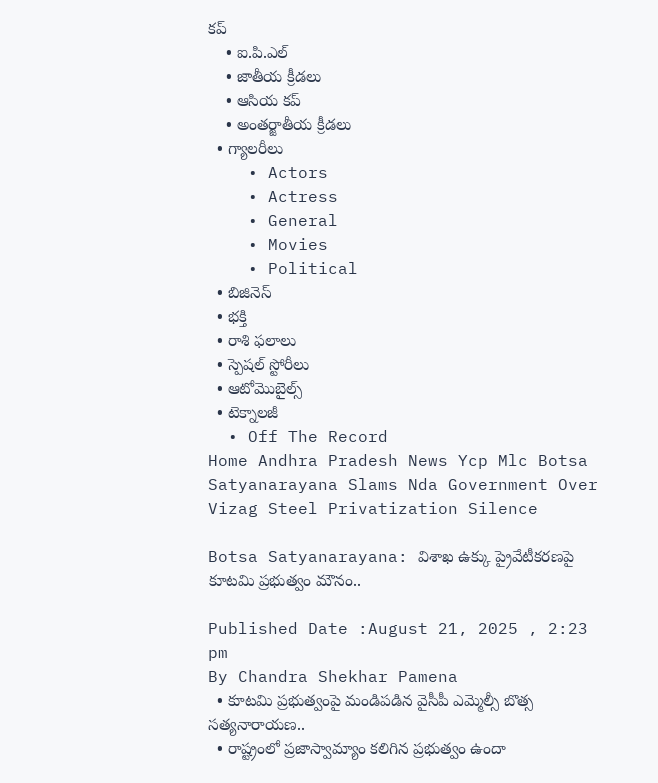కప్
    • ఐ.పి.ఎల్
    • జాతీయ క్రీడలు
    • ఆసియ కప్
    • అంతర్జాతీయ క్రీడలు
  • గ్యాలరీలు
    • Actors
    • Actress
    • General
    • Movies
    • Political
  • బిజినెస్‌
  • భక్తి
  • రాశి ఫలాలు
  • స్పెషల్‌ స్టోరీలు
  • ఆటోమొబైల్స్
  • టెక్నాలజీ
  • Off The Record
Home Andhra Pradesh News Ycp Mlc Botsa Satyanarayana Slams Nda Government Over Vizag Steel Privatization Silence

Botsa Satyanarayana: విశాఖ ఉక్కు ప్రైవేటీకరణపై కూటమి ప్రభుత్వం మౌనం..

Published Date :August 21, 2025 , 2:23 pm
By Chandra Shekhar Pamena
  • కూటమి ప్రభుత్వంపై మండిపడిన వైసీపీ ఎమ్మెల్సీ బొత్స సత్యనారాయణ..
  • రాష్ట్రంలో ప్రజాస్వామ్యాం కలిగిన ప్రభుత్వం ఉందా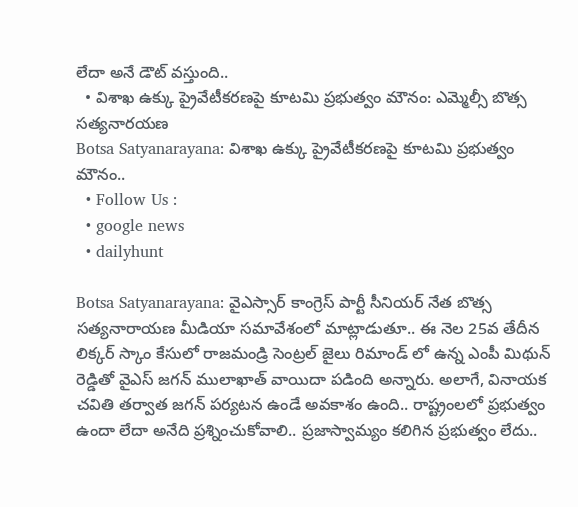లేదా అనే డౌట్ వస్తుంది..
  • విశాఖ ఉక్కు ప్రైవేటీకరణపై కూటమి ప్రభుత్వం మౌనం: ఎమ్మెల్సీ బొత్స సత్యనారయణ
Botsa Satyanarayana: విశాఖ ఉక్కు ప్రైవేటీకరణపై కూటమి ప్రభుత్వం మౌనం..
  • Follow Us :
  • google news
  • dailyhunt

Botsa Satyanarayana: వైఎస్సార్ కాంగ్రెస్ పార్టీ సీనియర్ నేత బొత్స సత్యనారాయణ మీడియా సమావేశంలో మాట్లాడుతూ.. ఈ నెల 25వ తేదీన లిక్కర్ స్కాం కేసులో రాజమండ్రి సెంట్రల్ జైలు రిమాండ్ లో ఉన్న ఎంపీ మిథున్ రెడ్డితో వైఎస్ జగన్ ములాఖాత్ వాయిదా పడింది అన్నారు. అలాగే, వినాయక చవితి తర్వాత జగన్ పర్యటన ఉండే అవకాశం ఉంది.. రాష్ట్రంలలో ప్రభుత్వం ఉందా లేదా అనేది ప్రశ్నించుకోవాలి.. ప్రజాస్వామ్యం కలిగిన ప్రభుత్వం లేదు..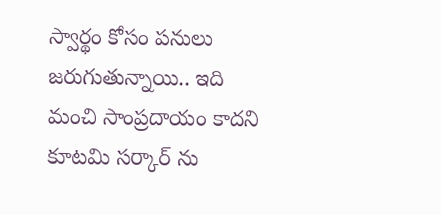స్వార్థం కోసం పనులు జరుగుతున్నాయి.. ఇది మంచి సాంప్రదాయం కాదని కూటమి సర్కార్ ను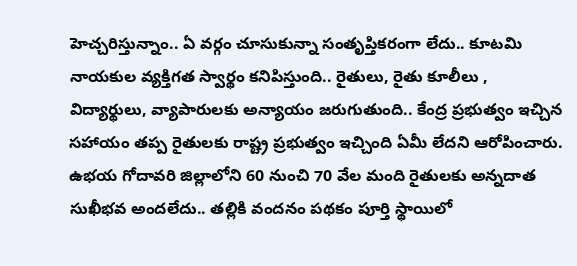హెచ్చరిస్తున్నాం.. ఏ వర్గం చూసుకున్నా సంతృప్తికరంగా లేదు.. కూటమి నాయకుల వ్యక్తిగత స్వార్థం కనిపిస్తుంది.. రైతులు, రైతు కూలీలు , విద్యార్థులు, వ్యాపారులకు అన్యాయం జరుగుతుంది.. కేంద్ర ప్రభుత్వం ఇచ్చిన సహాయం తప్ప రైతులకు రాష్ట్ర ప్రభుత్వం ఇచ్చింది ఏమీ లేదని ఆరోపించారు. ఉభయ గోదావరి జిల్లాలోని 60 నుంచి 70 వేల మంది రైతులకు అన్నదాత సుఖీభవ అందలేదు.. తల్లికి వందనం పథకం పూర్తి స్థాయిలో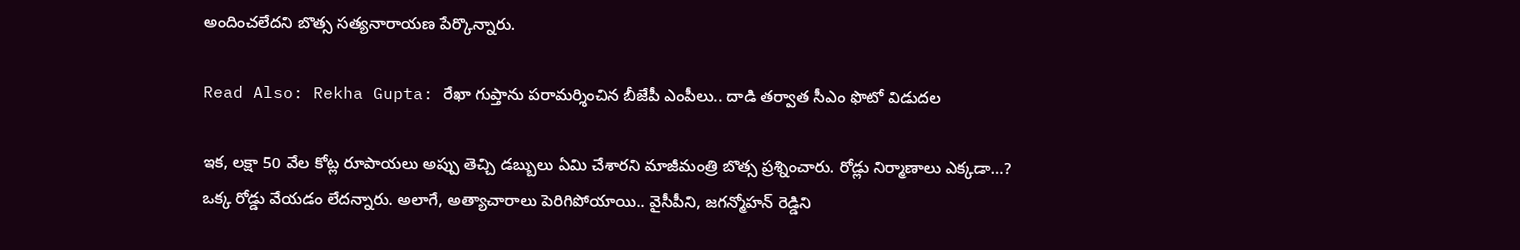అందించలేదని బొత్స సత్యనారాయణ పేర్కొన్నారు.

Read Also: Rekha Gupta: రేఖా గుప్తాను పరామర్శించిన బీజేపీ ఎంపీలు.. దాడి తర్వాత సీఎం ఫొటో విడుదల

ఇక, లక్షా 50 వేల కోట్ల రూపాయలు అప్పు తెచ్చి డబ్బులు ఏమి చేశారని మాజీమంత్రి బొత్స ప్రశ్నించారు. రోడ్లు నిర్మాణాలు ఎక్కడా…? ఒక్క రోడ్డు వేయడం లేదన్నారు. అలాగే, అత్యాచారాలు పెరిగిపోయాయి.. వైసీపీని, జగన్మోహన్ రెడ్డిని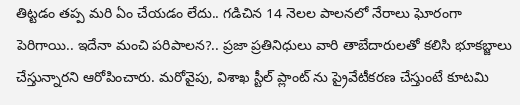తిట్టడం తప్ప మరి ఏం చేయడం లేదు.. గడిచిన 14 నెలల పాలనలో నేరాలు ఘోరంగా పెరిగాయి.. ఇదేనా మంచి పరిపాలన?.. ప్రజా ప్రతినిధులు వారి తాబేదారులతో కలిసి భూకబ్జాలు చేస్తున్నారని ఆరోపించారు. మరోవైపు, విశాఖ స్టీల్ ప్లాంట్ ను ప్రైవేటీకరణ చేస్తుంటే కూటమి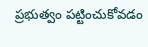ప్రభుత్వం పట్టించుకోవడం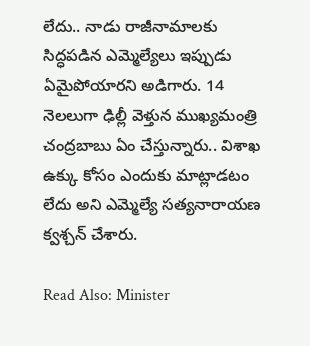లేదు.. నాడు రాజీనామాలకు సిద్ధపడిన ఎమ్మెల్యేలు ఇప్పుడు ఏమైపోయారని అడిగారు. 14 నెలలుగా ఢిల్లీ వెళ్తున ముఖ్యమంత్రి చంద్రబాబు ఏం చేస్తున్నారు.. విశాఖ ఉక్కు కోసం ఎందుకు మాట్లాడటం లేదు అని ఎమ్మెల్యే సత్యనారాయణ క్వశ్చన్ చేశారు.

Read Also: Minister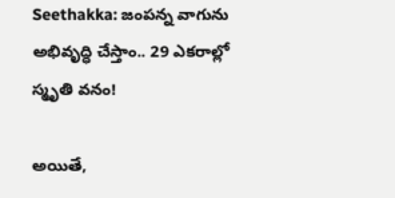Seethakka: జంపన్న వాగును అభివృద్ధి చేస్తాం.. 29 ఎకరాల్లో స్మృతి వనం!

అయితే,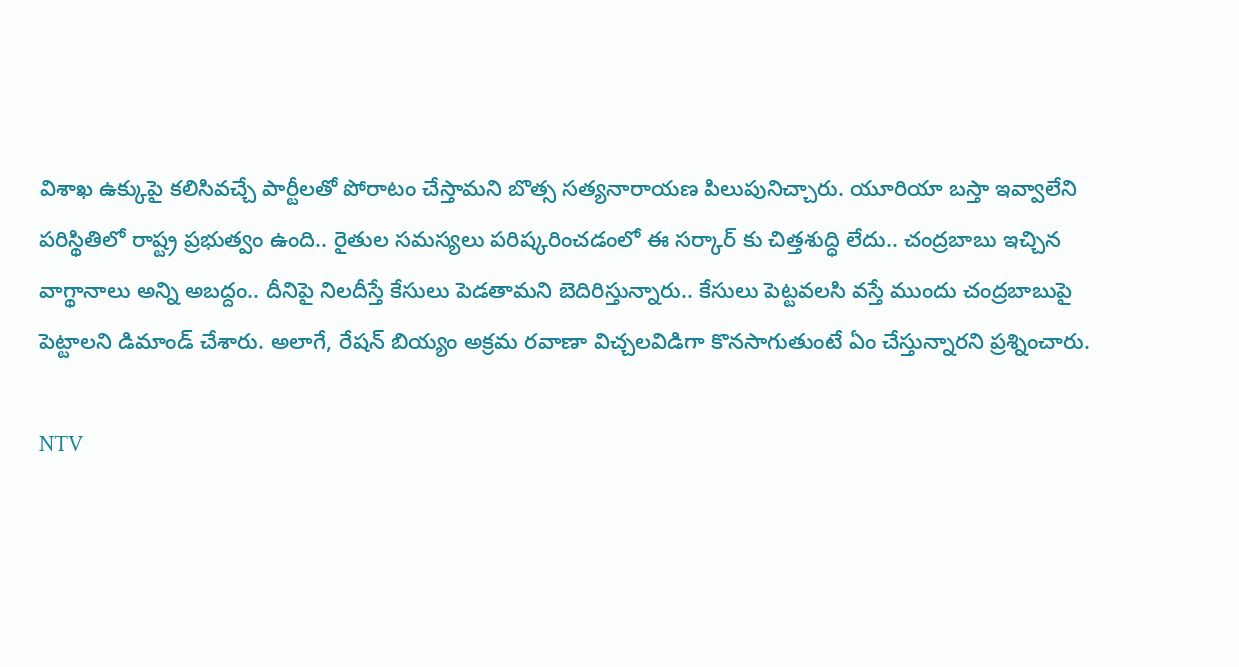విశాఖ ఉక్కుపై కలిసివచ్చే పార్టీలతో పోరాటం చేస్తామని బొత్స సత్యనారాయణ పిలుపునిచ్చారు. యూరియా బస్తా ఇవ్వాలేని పరిస్థితిలో రాష్ట్ర ప్రభుత్వం ఉంది.. రైతుల సమస్యలు పరిష్కరించడంలో ఈ సర్కార్ కు చిత్తశుద్ధి లేదు.. చంద్రబాబు ఇచ్చిన వాగ్థానాలు అన్ని అబద్దం.. దీనిపై నిలదీస్తే కేసులు పెడతామని బెదిరిస్తున్నారు.. కేసులు పెట్టవలసి వస్తే ముందు చంద్రబాబుపై పెట్టాలని డిమాండ్ చేశారు. అలాగే, రేషన్ బియ్యం అక్రమ రవాణా విచ్చలవిడిగా కొనసాగుతుంటే ఏం చేస్తున్నారని ప్రశ్నించారు.

NTV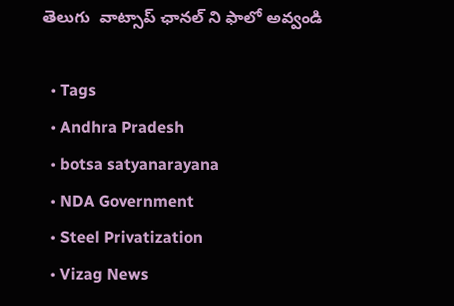తెలుగు  వాట్సాప్ ఛానల్ ని ఫాలో అవ్వండి

  • Tags
  • Andhra Pradesh
  • botsa satyanarayana
  • NDA Government
  • Steel Privatization
  • Vizag News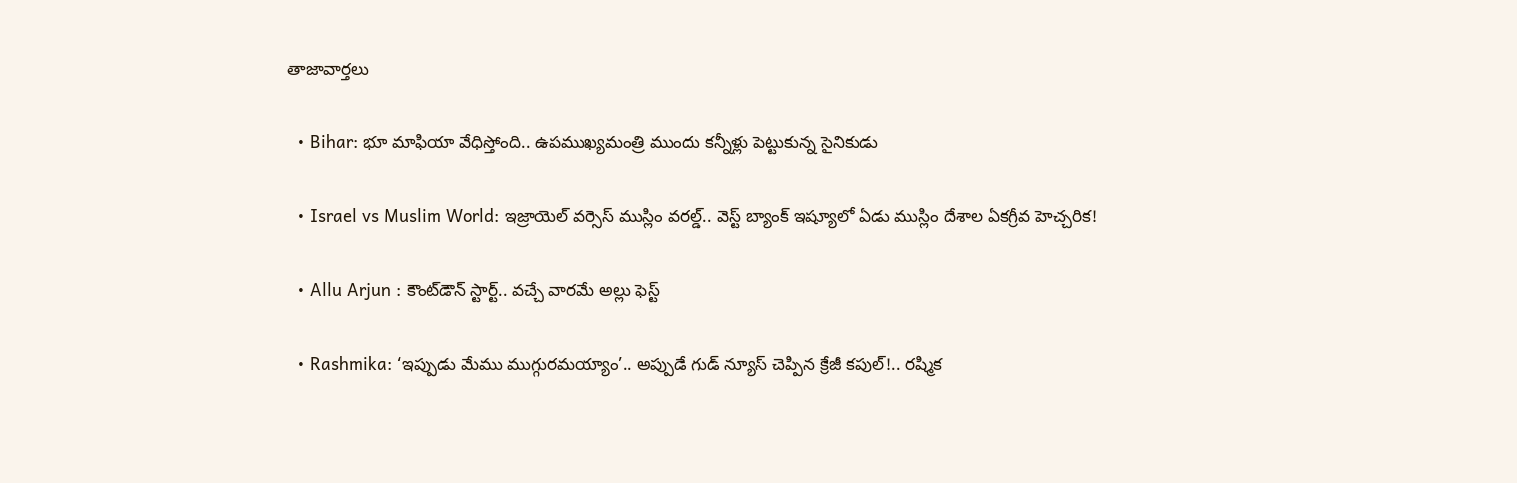తాజావార్తలు

  • Bihar: భూ మాఫియా వేధిస్తోంది.. ఉపముఖ్యమంత్రి ముందు కన్నీళ్లు పెట్టుకున్న సైనికుడు

  • Israel vs Muslim World: ఇజ్రాయెల్ వర్సెస్ ముస్లిం వరల్డ్.. వెస్ట్ బ్యాంక్ ఇష్యూలో ఏడు ముస్లిం దేశాల ఏకగ్రీవ హెచ్చరిక!

  • Allu Arjun : కౌంట్‌డౌన్ స్టార్ట్.. వచ్చే వారమే అల్లు ఫెస్ట్

  • Rashmika: ‘ఇప్పుడు మేము ముగ్గురమయ్యాం’.. అప్పుడే గుడ్ న్యూస్ చెప్పిన క్రేజీ కపుల్!.. రష్మిక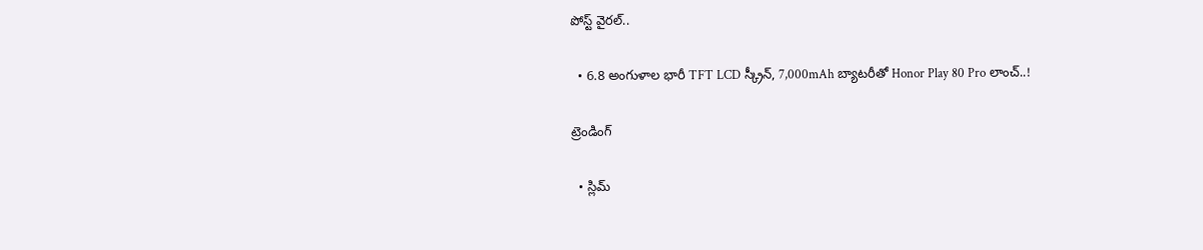పోస్ట్ వైరల్..

  • 6.8 అంగుళాల భారీ TFT LCD స్క్రీన్‌, 7,000mAh బ్యాటరీతో Honor Play 80 Pro లాంచ్..!

ట్రెండింగ్‌

  • స్లిమ్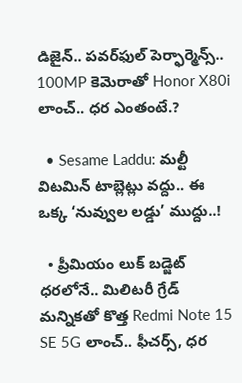డిజైన్.. పవర్‌ఫుల్ పెర్ఫార్మెన్స్.. 100MP కెమెరాతో Honor X80i లాంచ్.. ధర ఎంతంటే.?

  • Sesame Laddu: మల్టీ విటమిన్ టాబ్లెట్లు వద్దు.. ఈ ఒక్క ‘నువ్వుల లడ్డు’ ముద్దు..!

  • ప్రీమియం లుక్ బడ్జెట్ ధరలోనే.. మిలిటరీ గ్రేడ్ మన్నికతో కొత్త Redmi Note 15 SE 5G లాంచ్.. ఫీచర్స్, ధర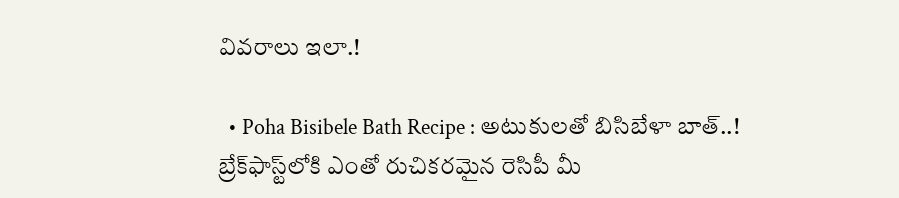వివరాలు ఇలా.!

  • Poha Bisibele Bath Recipe : అటుకులతో బిసిబేళా బాత్..! బ్రేక్‌ఫాస్ట్‌లోకి ఎంతో రుచికరమైన రెసిపీ మీ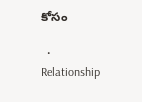కోసం

  • Relationship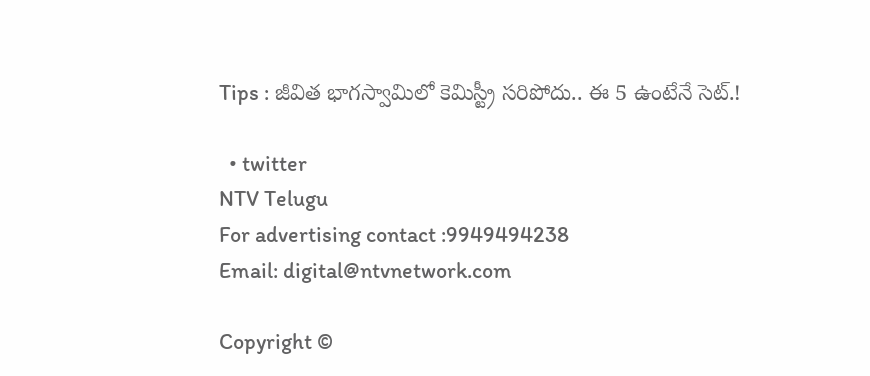Tips : జీవిత భాగస్వామిలో కెమిస్ట్రీ సరిపోదు.. ఈ 5 ఉంటేనే సెట్.!

  • twitter
NTV Telugu
For advertising contact :9949494238
Email: digital@ntvnetwork.com

Copyright ©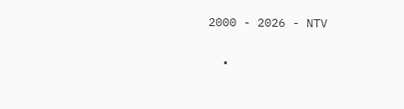2000 - 2026 - NTV

  •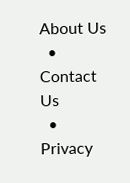About Us
  • Contact Us
  • Privacy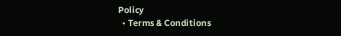Policy
  • Terms & Conditions